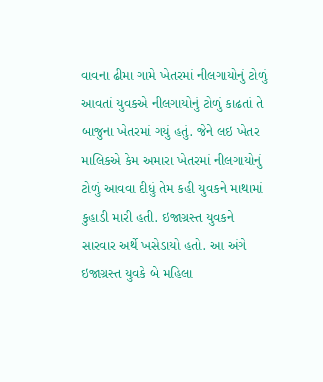વાવના ઢીમા ગામે ખેતરમાં નીલગાયોનું ટોળું આવતાં યુવકએ નીલગાયોનું ટોળું કાઢતાં તે બાજુના ખેતરમાં ગયું હતું. જેને લઇ ખેતર માલિકએ કેમ અમારા ખેતરમાં નીલગાયોનું ટોળું આવવા દીધું તેમ કહી યુવકને માથામાં કુહાડી મારી હતી. ઇજાગ્રસ્ત યુવકને સારવાર અર્થે ખસેડાયો હતો. આ અંગે ઇજાગ્રસ્ત યુવકે બે મહિલા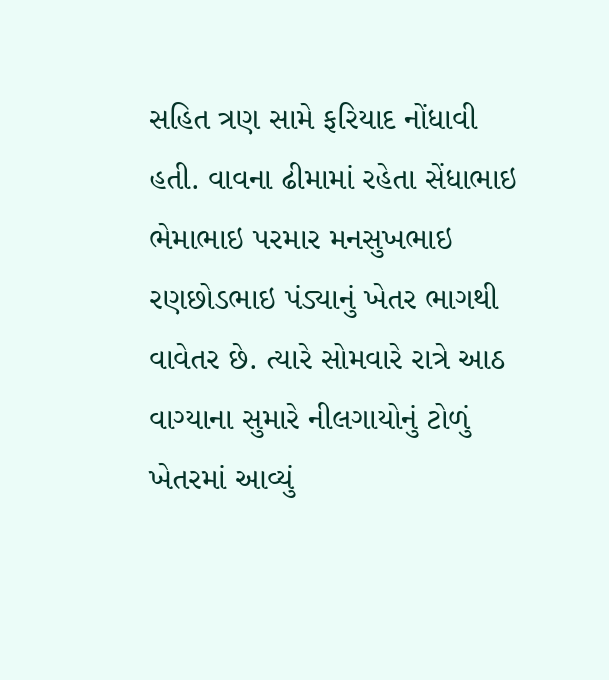સહિત ત્રણ સામે ફરિયાદ નોંધાવી હતી. વાવના ઢીમામાં રહેતા સેંધાભાઇ ભેમાભાઇ પરમાર મનસુખભાઇ રણછોડભાઇ પંડ્યાનું ખેતર ભાગથી વાવેતર છે. ત્યારે સોમવારે રાત્રે આઠ વાગ્યાના સુમારે નીલગાયોનું ટોળું ખેતરમાં આવ્યું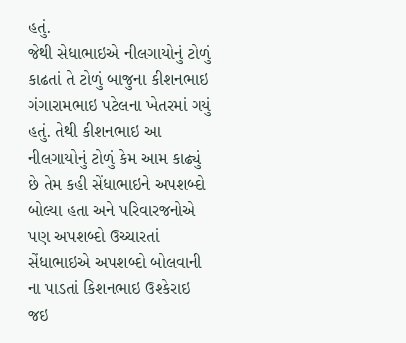હતું.
જેથી સેધાભાઇએ નીલગાયોનું ટોળું કાઢતાં તે ટોળું બાજુના કીશનભાઇ ગંગારામભાઇ પટેલના ખેતરમાં ગયું હતું. તેથી કીશનભાઇ આ નીલગાયોનું ટોળું કેમ આમ કાઢ્યું છે તેમ કહી સેંધાભાઇને અપશબ્દો બોલ્યા હતા અને પરિવારજનોએ પણ અપશબ્દો ઉચ્ચારતાં સેંધાભાઇએ અપશબ્દો બોલવાની ના પાડતાં કિશનભાઇ ઉશ્કેરાઇ જઇ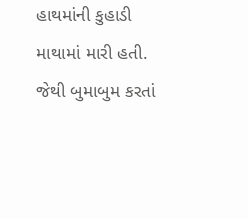હાથમાંની કુહાડી માથામાં મારી હતી.
જેથી બુમાબુમ કરતાં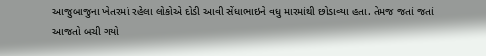આજુબાજુના ખેતરમાં રહેલા લોકોએ દોડી આવી સેંધાભાઇને વધુ મારમાંથી છોડાવ્યા હતા. તેમજ જતાં જતાં આજતો બચી ગયો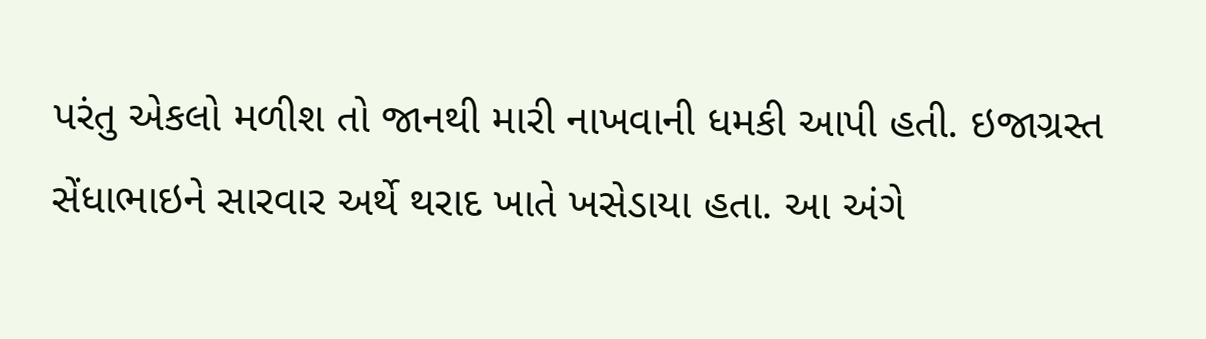પરંતુ એકલો મળીશ તો જાનથી મારી નાખવાની ધમકી આપી હતી. ઇજાગ્રસ્ત સેંધાભાઇને સારવાર અર્થે થરાદ ખાતે ખસેડાયા હતા. આ અંગે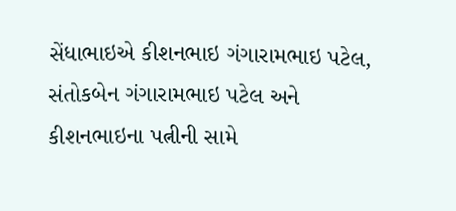સેંધાભાઇએ કીશનભાઇ ગંગારામભાઇ પટેલ, સંતોકબેન ગંગારામભાઇ પટેલ અને કીશનભાઇના પત્નીની સામે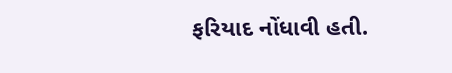ફરિયાદ નોંધાવી હતી.